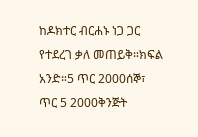ከዶክተር ብርሐኑ ነጋ ጋር የተደረገ ቃለ መጠይቅ።ክፍል አንድ።5 ጥር 2000ሰኞ፣ ጥር 5 2000ቅንጅት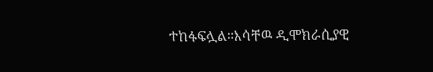ተከፋፍሏል።እሳቸዉ ዲሞክራሲያዊ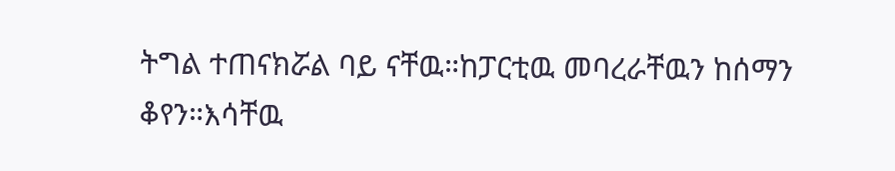ትግል ተጠናክሯል ባይ ናቸዉ።ከፓርቲዉ መባረራቸዉን ከሰማን ቆየን።እሳቸዉ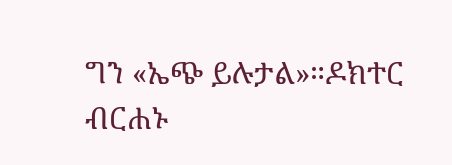ግን «ኤጭ ይሉታል»።ዶክተር ብርሐኑ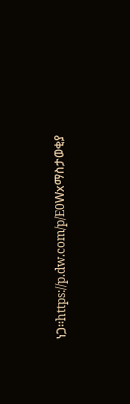ነጋ።https://p.dw.com/p/E0Wxማስታወቂያ